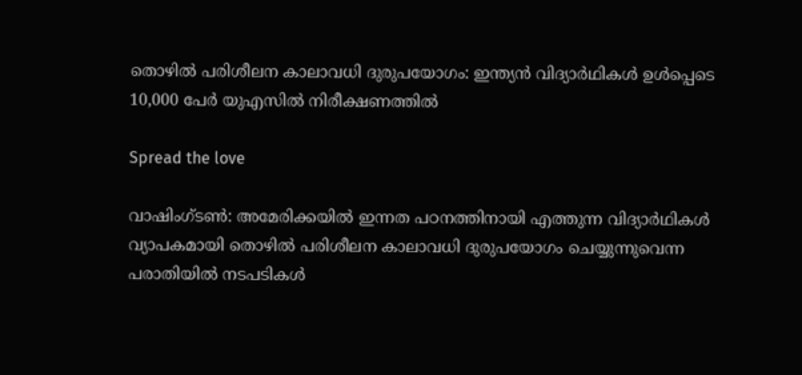തൊഴില്‍ പരിശീലന കാലാവധി ദുരുപയോഗം: ഇന്ത്യന്‍ വിദ്യാര്‍ഥികള്‍ ഉള്‍പ്പെടെ 10,000 പേര്‍ യുഎസില്‍ നിരീക്ഷണത്തില്‍

Spread the love

വാഷിംഗ്ടണ്‍: അമേരിക്കയില്‍ ഇന്നത പഠനത്തിനായി എത്തുന്ന വിദ്യാര്‍ഥികള്‍ വ്യാപകമായി തൊഴില്‍ പരിശീലന കാലാവധി ദുരുപയോഗം ചെയ്യുന്നുവെന്ന പരാതിയില്‍ നടപടികള്‍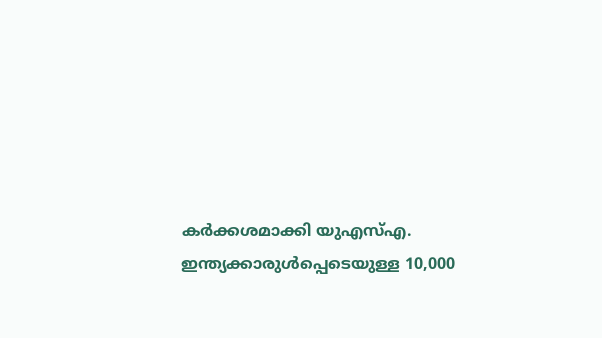കര്‍ക്കശമാക്കി യുഎസ്എ. ഇന്ത്യക്കാരുള്‍പ്പെടെയുള്ള 10,000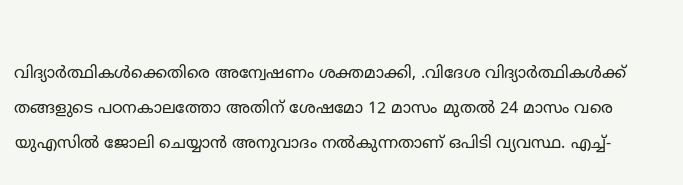വിദ്യാര്‍ത്ഥികള്‍ക്കെതിരെ അന്വേഷണം ശക്തമാക്കി, .വിദേശ വിദ്യാര്‍ത്ഥികള്‍ക്ക് തങ്ങളുടെ പഠനകാലത്തോ അതിന് ശേഷമോ 12 മാസം മുതല്‍ 24 മാസം വരെ യുഎസില്‍ ജോലി ചെയ്യാന്‍ അനുവാദം നല്‍കുന്നതാണ് ഒപിടി വ്യവസ്ഥ. എച്ച്-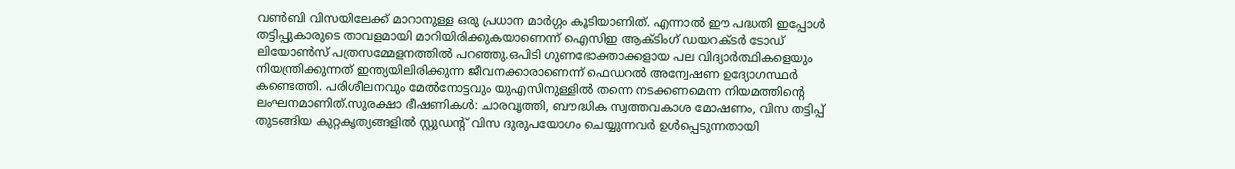വണ്‍ബി വിസയിലേക്ക് മാറാനുള്ള ഒരു പ്രധാന മാര്‍ഗ്ഗം കൂടിയാണിത്. എന്നാല്‍ ഈ പദ്ധതി ഇപ്പോള്‍ തട്ടിപ്പുകാരുടെ താവളമായി മാറിയിരിക്കുകയാണെന്ന് ഐസിഇ ആക്ടിംഗ് ഡയറക്ടര്‍ ടോഡ് ലിയോണ്‍സ് പത്രസമ്മേളനത്തില്‍ പറഞ്ഞു.ഒപിടി ഗുണഭോക്താക്കളായ പല വിദ്യാര്‍ത്ഥികളെയും നിയന്ത്രിക്കുന്നത് ഇന്ത്യയിലിരിക്കുന്ന ജീവനക്കാരാണെന്ന് ഫെഡറല്‍ അന്വേഷണ ഉദ്യോഗസ്ഥര്‍ കണ്ടെത്തി. പരിശീലനവും മേല്‍നോട്ടവും യുഎസിനുള്ളില്‍ തന്നെ നടക്കണമെന്ന നിയമത്തിന്റെ ലംഘനമാണിത്.സുരക്ഷാ ഭീഷണികള്‍: ചാരവൃത്തി, ബൗദ്ധിക സ്വത്തവകാശ മോഷണം, വിസ തട്ടിപ്പ് തുടങ്ങിയ കുറ്റകൃത്യങ്ങളില്‍ സ്റ്റുഡന്റ് വിസ ദുരുപയോഗം ചെയ്യുന്നവര്‍ ഉള്‍പ്പെടുന്നതായി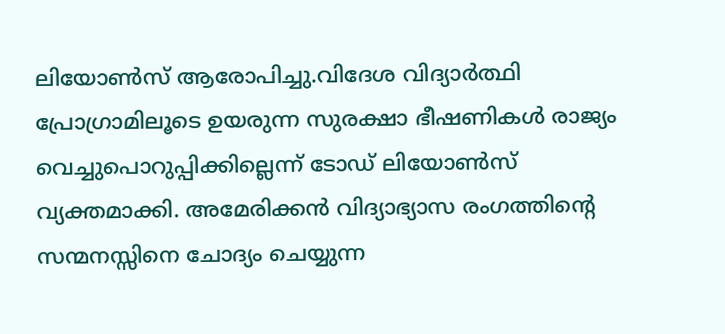ലിയോണ്‍സ് ആരോപിച്ചു.വിദേശ വിദ്യാര്‍ത്ഥി പ്രോഗ്രാമിലൂടെ ഉയരുന്ന സുരക്ഷാ ഭീഷണികള്‍ രാജ്യം വെച്ചുപൊറുപ്പിക്കില്ലെന്ന് ടോഡ് ലിയോണ്‍സ് വ്യക്തമാക്കി. അമേരിക്കന്‍ വിദ്യാഭ്യാസ രംഗത്തിന്റെ സന്മനസ്സിനെ ചോദ്യം ചെയ്യുന്ന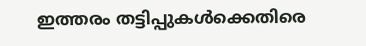ഇത്തരം തട്ടിപ്പുകള്‍ക്കെതിരെ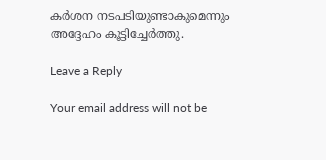കര്‍ശന നടപടിയുണ്ടാകുമെന്നും അദ്ദേഹം കൂട്ടിച്ചേര്‍ത്തു.

Leave a Reply

Your email address will not be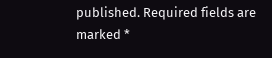published. Required fields are marked *